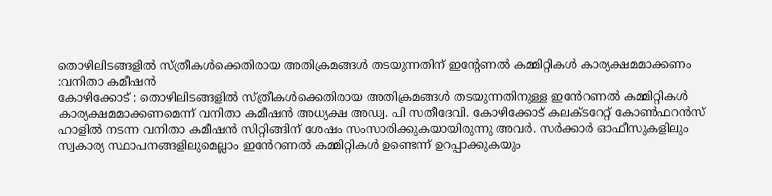തൊഴിലിടങ്ങളിൽ സ്ത്രീകൾക്കെതിരായ അതിക്രമങ്ങൾ തടയുന്നതിന് ഇന്റേണൽ കമ്മിറ്റികൾ കാര്യക്ഷമമാക്കണം :വനിതാ കമീഷൻ
കോഴിക്കോട് : തൊഴിലിടങ്ങളിൽ സ്ത്രീകൾക്കെതിരായ അതിക്രമങ്ങൾ തടയുന്നതിനുള്ള ഇൻേറണൽ കമ്മിറ്റികൾ കാര്യക്ഷമമാക്കണമെന്ന് വനിതാ കമീഷൻ അധ്യക്ഷ അഡ്വ. പി സതീദേവി. കോഴിക്കോട് കലക്ടറേറ്റ് കോൺഫറൻസ് ഹാളിൽ നടന്ന വനിതാ കമീഷൻ സിറ്റിങ്ങിന് ശേഷം സംസാരിക്കുകയായിരുന്നു അവർ. സർക്കാർ ഓഫീസുകളിലും സ്വകാര്യ സ്ഥാപനങ്ങളിലുമെല്ലാം ഇൻേറണൽ കമ്മിറ്റികൾ ഉണ്ടെന്ന് ഉറപ്പാക്കുകയും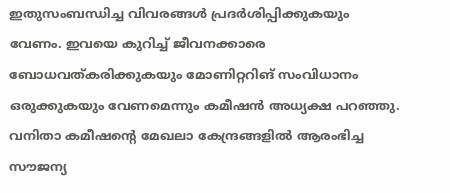ഇതുസംബന്ധിച്ച വിവരങ്ങൾ പ്രദർശിപ്പിക്കുകയും വേണം. ഇവയെ കുറിച്ച് ജീവനക്കാരെ ബോധവത്കരിക്കുകയും മോണിറ്ററിങ് സംവിധാനം ഒരുക്കുകയും വേണമെന്നും കമീഷൻ അധ്യക്ഷ പറഞ്ഞു.
വനിതാ കമീഷന്റെ മേഖലാ കേന്ദ്രങ്ങളിൽ ആരംഭിച്ച സൗജന്യ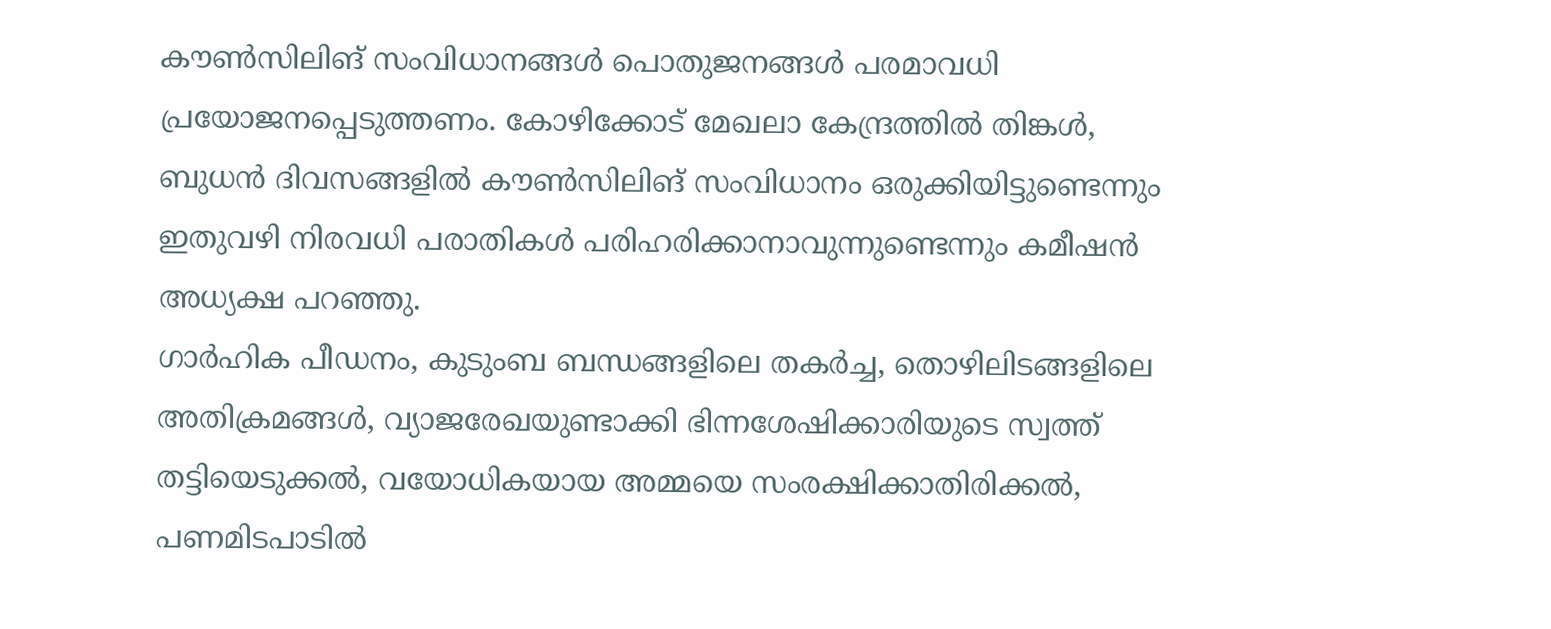കൗൺസിലിങ് സംവിധാനങ്ങൾ പൊതുജനങ്ങൾ പരമാവധി പ്രയോജനപ്പെടുത്തണം. കോഴിക്കോട് മേഖലാ കേന്ദ്രത്തിൽ തിങ്കൾ, ബുധൻ ദിവസങ്ങളിൽ കൗൺസിലിങ് സംവിധാനം ഒരുക്കിയിട്ടുണ്ടെന്നും ഇതുവഴി നിരവധി പരാതികൾ പരിഹരിക്കാനാവുന്നുണ്ടെന്നും കമീഷൻ അധ്യക്ഷ പറഞ്ഞു.
ഗാർഹിക പീഡനം, കുടുംബ ബന്ധങ്ങളിലെ തകർച്ച, തൊഴിലിടങ്ങളിലെ അതിക്രമങ്ങൾ, വ്യാജരേഖയുണ്ടാക്കി ഭിന്നശേഷിക്കാരിയുടെ സ്വത്ത് തട്ടിയെടുക്കൽ, വയോധികയായ അമ്മയെ സംരക്ഷിക്കാതിരിക്കൽ, പണമിടപാടിൽ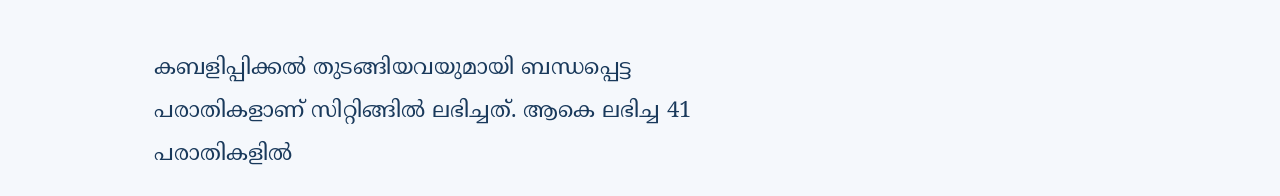കബളിപ്പിക്കൽ തുടങ്ങിയവയുമായി ബന്ധപ്പെട്ട പരാതികളാണ് സിറ്റിങ്ങിൽ ലഭിച്ചത്. ആകെ ലഭിച്ച 41 പരാതികളിൽ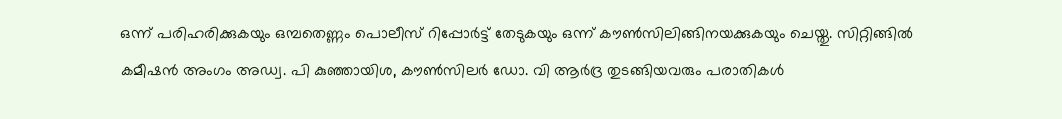ഒന്ന് പരിഹരിക്കുകയും ഒമ്പതെണ്ണം പൊലീസ് റിപ്പോർട്ട് തേടുകയും ഒന്ന് കൗൺസിലിങ്ങിനയക്കുകയും ചെയ്തു. സിറ്റിങ്ങിൽ കമീഷൻ അംഗം അഡ്വ. പി കുഞ്ഞായിശ, കൗൺസിലർ ഡോ. വി ആർദ്ര തുടങ്ങിയവരും പരാതികൾ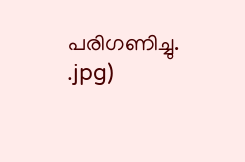പരിഗണിച്ചു.
.jpg)